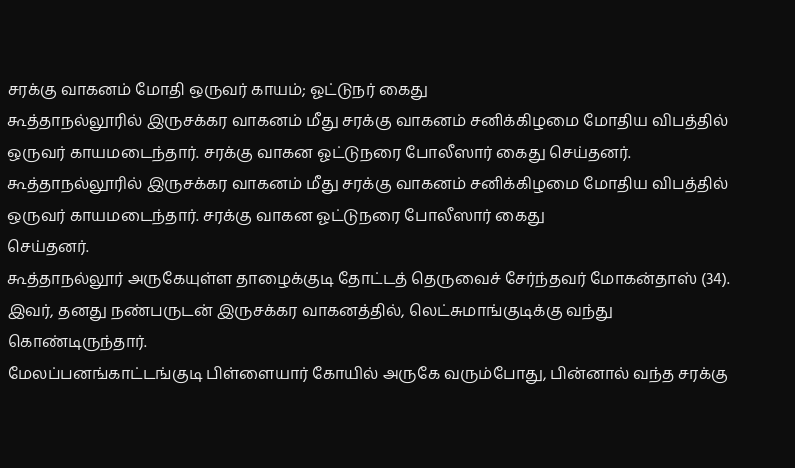சரக்கு வாகனம் மோதி ஒருவர் காயம்; ஓட்டுநர் கைது
கூத்தாநல்லூரில் இருசக்கர வாகனம் மீது சரக்கு வாகனம் சனிக்கிழமை மோதிய விபத்தில் ஒருவர் காயமடைந்தார். சரக்கு வாகன ஓட்டுநரை போலீஸார் கைது செய்தனர்.
கூத்தாநல்லூரில் இருசக்கர வாகனம் மீது சரக்கு வாகனம் சனிக்கிழமை மோதிய விபத்தில் ஒருவர் காயமடைந்தார். சரக்கு வாகன ஓட்டுநரை போலீஸார் கைது
செய்தனர்.
கூத்தாநல்லூர் அருகேயுள்ள தாழைக்குடி தோட்டத் தெருவைச் சேர்ந்தவர் மோகன்தாஸ் (34). இவர், தனது நண்பருடன் இருசக்கர வாகனத்தில், லெட்சுமாங்குடிக்கு வந்து கொண்டிருந்தார்.
மேலப்பனங்காட்டங்குடி பிள்ளையார் கோயில் அருகே வரும்போது, பின்னால் வந்த சரக்கு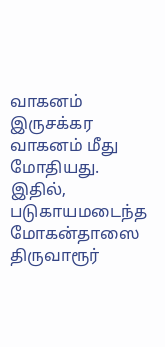வாகனம் இருசக்கர வாகனம் மீது மோதியது.
இதில், படுகாயமடைந்த மோகன்தாஸை திருவாரூர்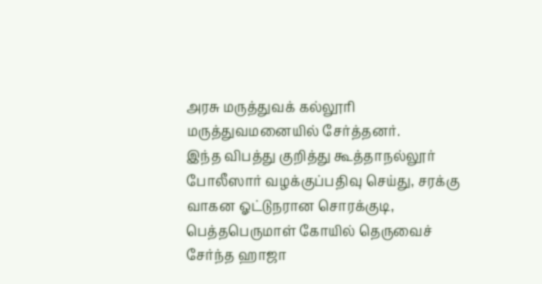அரசு மருத்துவக் கல்லூரி மருத்துவமனையில் சேர்த்தனர்.
இந்த விபத்து குறித்து கூத்தாநல்லூர் போலீஸார் வழக்குப்பதிவு செய்து, சரக்கு வாகன ஓட்டுநரான சொரக்குடி, பெத்தபெருமாள் கோயில் தெருவைச் சேர்ந்த ஹாஜா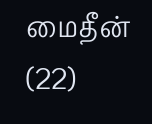மைதீன் (22)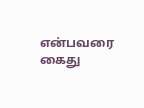என்பவரை கைது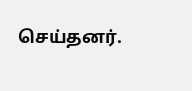செய்தனர்.